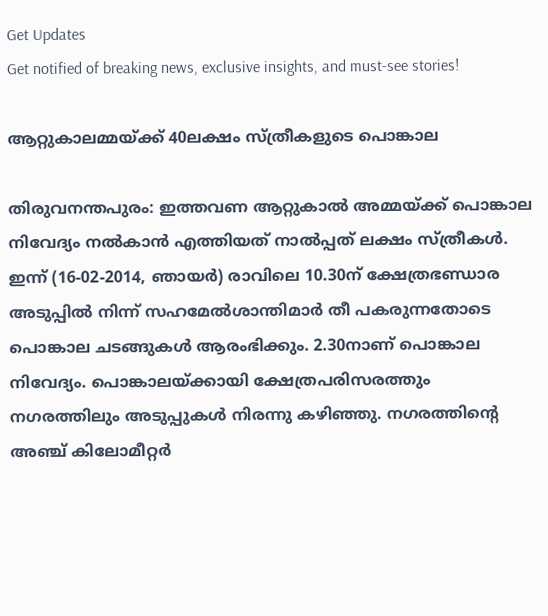Get Updates
Get notified of breaking news, exclusive insights, and must-see stories!

ആറ്റുകാലമ്മയ്ക്ക് 40ലക്ഷം സ്ത്രീകളുടെ പൊങ്കാല

തിരുവനന്തപുരം: ഇത്തവണ ആറ്റുകാല്‍ അമ്മയ്ക്ക് പൊങ്കാല നിവേദ്യം നല്‍കാന്‍ എത്തിയത് നാല്‍പ്പത് ലക്ഷം സ്ത്രീകള്‍. ഇന്ന് (16-02-2014, ഞായര്‍) രാവിലെ 10.30ന് ക്ഷേത്രഭണ്ഡാര അടുപ്പില്‍ നിന്ന് സഹമേല്‍ശാന്തിമാര്‍ തീ പകരുന്നതോടെ പൊങ്കാല ചടങ്ങുകള്‍ ആരംഭിക്കും. 2.30നാണ് പൊങ്കാല നിവേദ്യം. പൊങ്കാലയ്ക്കായി ക്ഷേത്രപരിസരത്തും നഗരത്തിലും അടുപ്പുകള്‍ നിരന്നു കഴിഞ്ഞു. നഗരത്തിന്റെ അഞ്ച് കിലോമീറ്റര്‍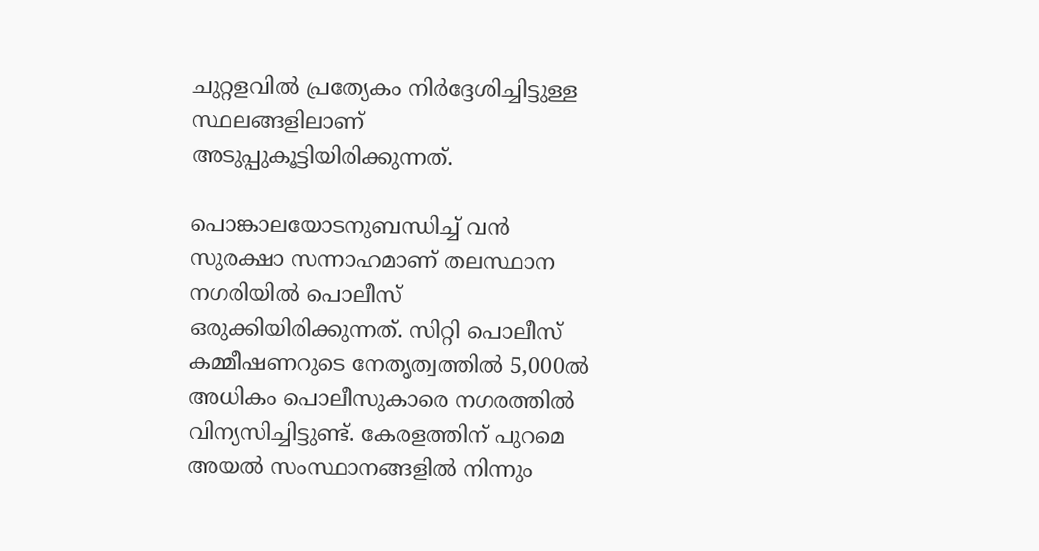ചുറ്റളവില്‍ പ്രത്യേകം നിര്‍ദ്ദേശിച്ചിട്ടുള്ള സ്ഥലങ്ങളിലാണ് അടുപ്പുകൂട്ടിയിരിക്കുന്നത്.

പൊങ്കാലയോടനുബന്ധിച്ച് വന്‍ സുരക്ഷാ സന്നാഹമാണ് തലസ്ഥാന നഗരിയില്‍ പൊലീസ് ഒരുക്കിയിരിക്കുന്നത്. സിറ്റി പൊലീസ് കമ്മീഷണറുടെ നേതൃത്വത്തില്‍ 5,000ല്‍ അധികം പൊലീസുകാരെ നഗരത്തില്‍ വിന്യസിച്ചിട്ടുണ്ട്. കേരളത്തിന് പുറമെ അയല്‍ സംസ്ഥാനങ്ങളില്‍ നിന്നും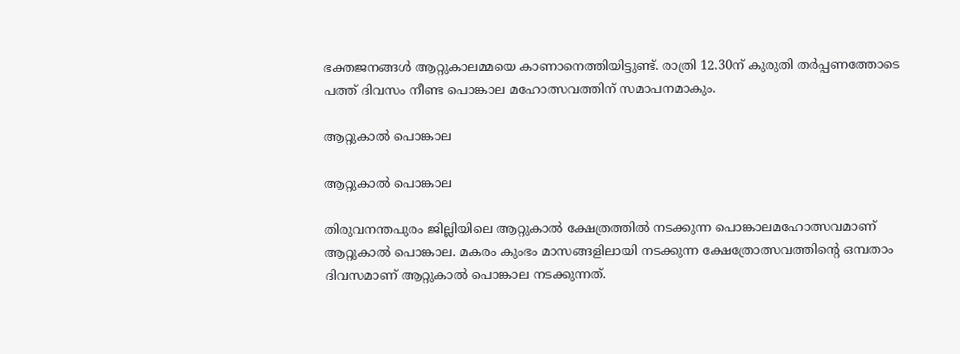ഭക്തജനങ്ങള്‍ ആറ്റുകാലമ്മയെ കാണാനെത്തിയിട്ടുണ്ട്. രാത്രി 12.30ന് കുരുതി തര്‍പ്പണത്തോടെ പത്ത് ദിവസം നീണ്ട പൊങ്കാല മഹോത്സവത്തിന് സമാപനമാകും.

ആറ്റുകാല്‍ പൊങ്കാല

ആറ്റുകാല്‍ പൊങ്കാല

തിരുവനന്തപുരം ജില്ലിയിലെ ആറ്റുകാല്‍ ക്ഷേത്രത്തില്‍ നടക്കുന്ന പൊങ്കാലമഹോത്സവമാണ് ആറ്റുകാല്‍ പൊങ്കാല. മകരം കുംഭം മാസങ്ങളിലായി നടക്കുന്ന ക്ഷേത്രോത്സവത്തിന്റെ ഒമ്പതാം ദിവസമാണ് ആറ്റുകാല്‍ പൊങ്കാല നടക്കുന്നത്.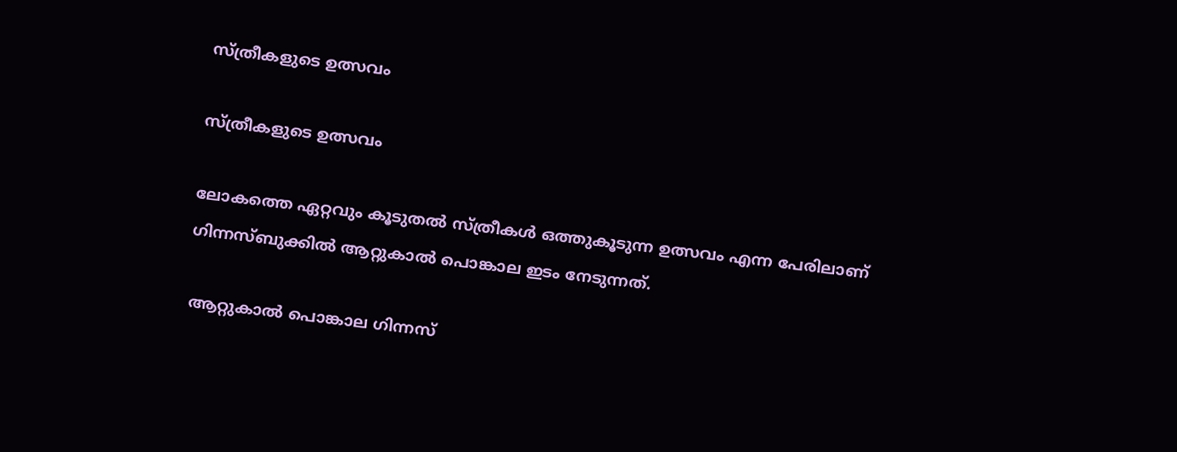സ്ത്രീകളുടെ ഉത്സവം

സ്ത്രീകളുടെ ഉത്സവം

ലോകത്തെ ഏറ്റവും കൂടുതല്‍ സ്ത്രീകള്‍ ഒത്തുകൂടുന്ന ഉത്സവം എന്ന പേരിലാണ് ഗിന്നസ്ബുക്കില്‍ ആറ്റുകാല്‍ പൊങ്കാല ഇടം നേടുന്നത്.

 ആറ്റുകാല്‍ പൊങ്കാല ഗിന്നസ്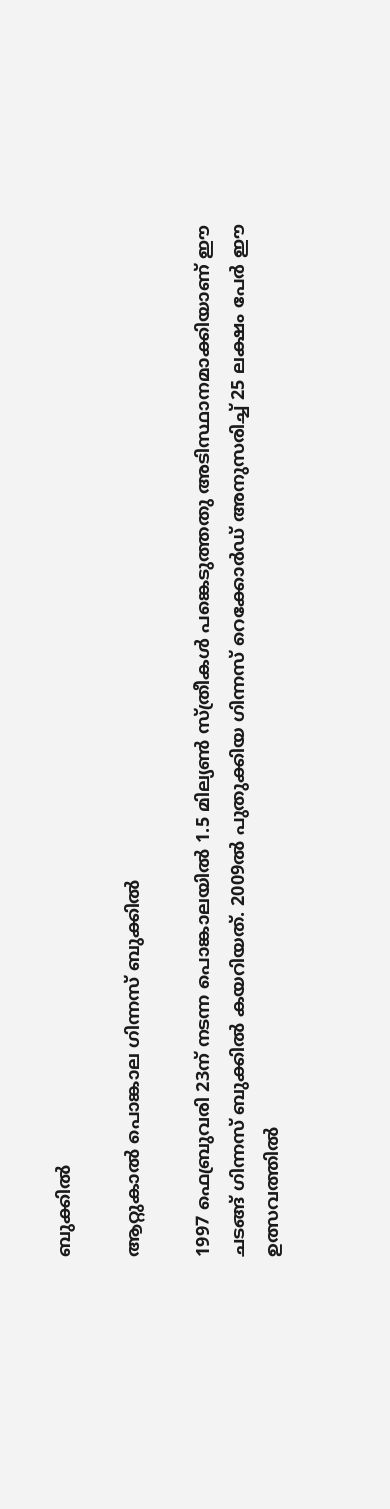ബുക്കില്‍

ആറ്റുകാല്‍ പൊങ്കാല ഗിന്നസ് ബുക്കില്‍

1997 ഫെബ്രുവരി 23ന് നടന്ന പൊങ്കാലയില്‍ 1.5 മില്യണ്‍ സ്ത്രീകള്‍ പങ്കെടുത്തതു അടിസ്ഥാനമാക്കിയാണ് ഈ ചടങ്ങ് ഗിന്നസ് ബുക്കില്‍ കയറിയത്. 2009ല്‍ പുതുക്കിയ ഗിന്നസ് റെക്കോര്‍ഡ് അനുസരിച്ച് 25 ലക്ഷം പേര്‍ ഈ ഉത്സവത്തില്‍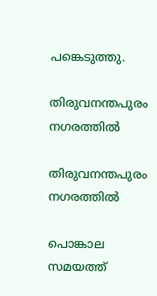പങ്കെടുത്തു.

തിരുവനന്തപുരം നഗരത്തില്‍

തിരുവനന്തപുരം നഗരത്തില്‍

പൊങ്കാല സമയത്ത്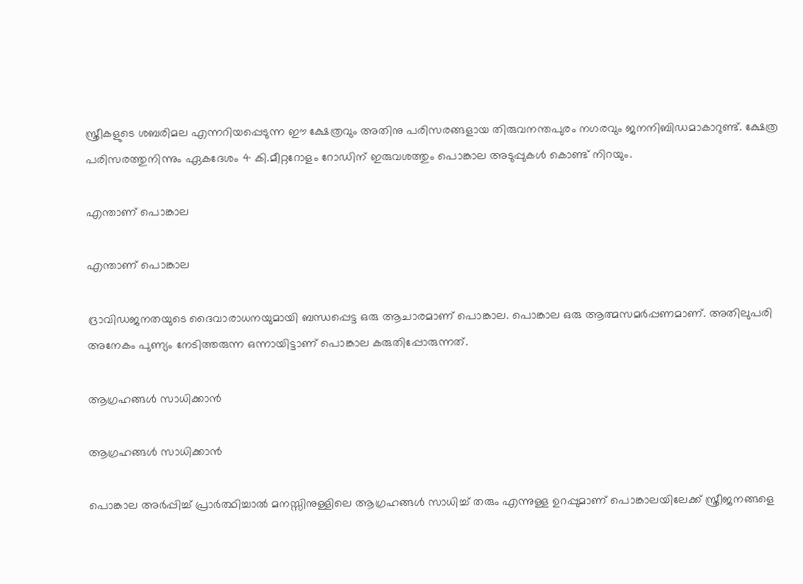സ്ത്രീകളുടെ ശബരിമല എന്നറിയപ്പെടുന്ന ഈ ക്ഷേത്രവും അതിനു പരിസരങ്ങളായ തിരുവനന്തപുരം നഗരവും ജനനിബിഡമാകാറുണ്ട്. ക്ഷേത്ര പരിസരത്തുനിന്നും ഏകദേശം 4 കി.മീറ്ററോളം റോഡിന് ഇരുവശത്തും പൊങ്കാല അടുപ്പുകള്‍ കൊണ്ട് നിറയും.

എന്താണ് പൊങ്കാല

എന്താണ് പൊങ്കാല

ദ്രാവിഡജനതയുടെ ദൈവാരാധനയുമായി ബന്ധപ്പെട്ട ഒരു ആചാരമാണ് പൊങ്കാല. പൊങ്കാല ഒരു ആത്മസമര്‍പ്പണമാണ്. അതിലുപരി അനേകം പുണ്യം നേടിത്തരുന്ന ഒന്നായിട്ടാണ് പൊങ്കാല കരുതിപ്പോരുന്നത്.

ആഗ്രഹങ്ങള്‍ സാധിക്കാന്‍

ആഗ്രഹങ്ങള്‍ സാധിക്കാന്‍

പൊങ്കാല അര്‍പ്പിച്ച് പ്രാര്‍ത്ഥിച്ചാല്‍ മനസ്സിനുള്ളിലെ ആഗ്രഹങ്ങള്‍ സാധിച്ച് തരും എന്നുള്ള ഉറപ്പുമാണ് പൊങ്കാലയിലേക്ക് സ്ത്രീജനങ്ങളെ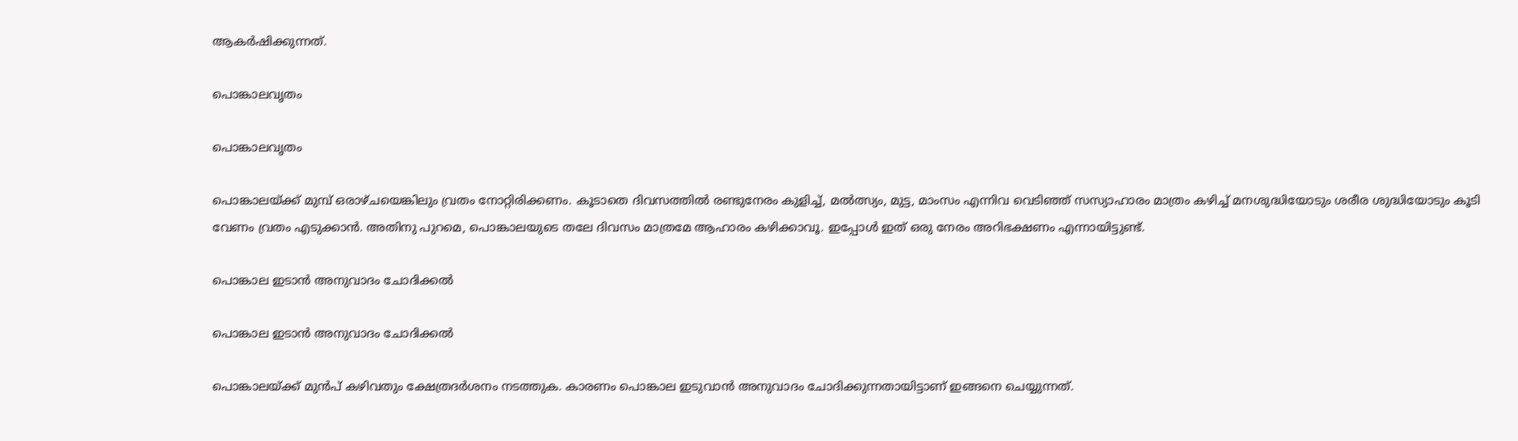ആകര്‍ഷിക്കുന്നത്.

പൊങ്കാലവൃതം

പൊങ്കാലവൃതം

പൊങ്കാലയ്ക്ക് മുമ്പ് ഒരാഴ്ചയെങ്കിലും വ്രതം നോറ്റിരിക്കണം. കൂടാതെ ദിവസത്തില്‍ രണ്ടുനേരം കുളിച്ച്, മല്‍ത്സ്യം, മുട്ട, മാംസം എന്നിവ വെടിഞ്ഞ് സസ്യാഹാരം മാത്രം കഴിച്ച് മനശുദ്ധിയോടും ശരീര ശുദ്ധിയോടും കൂടി വേണം വ്രതം എടുക്കാന്‍. അതിനു പുറമെ, പൊങ്കാലയുടെ തലേ ദിവസം മാത്രമേ ആഹാരം കഴിക്കാവൂ. ഇപ്പോള്‍ ഇത് ഒരു നേരം അറിഭക്ഷണം എന്നായിട്ടുണ്ട്.

പൊങ്കാല ഇടാന്‍ അനുവാദം ചോദിക്കല്‍

പൊങ്കാല ഇടാന്‍ അനുവാദം ചോദിക്കല്‍

പൊങ്കാലയ്ക്ക് മുന്‍പ് കഴിവതും ക്ഷേത്രദര്‍ശനം നടത്തുക. കാരണം പൊങ്കാല ഇടുവാന്‍ അനുവാദം ചോദിക്കുന്നതായിട്ടാണ് ഇങ്ങനെ ചെയ്യുന്നത്.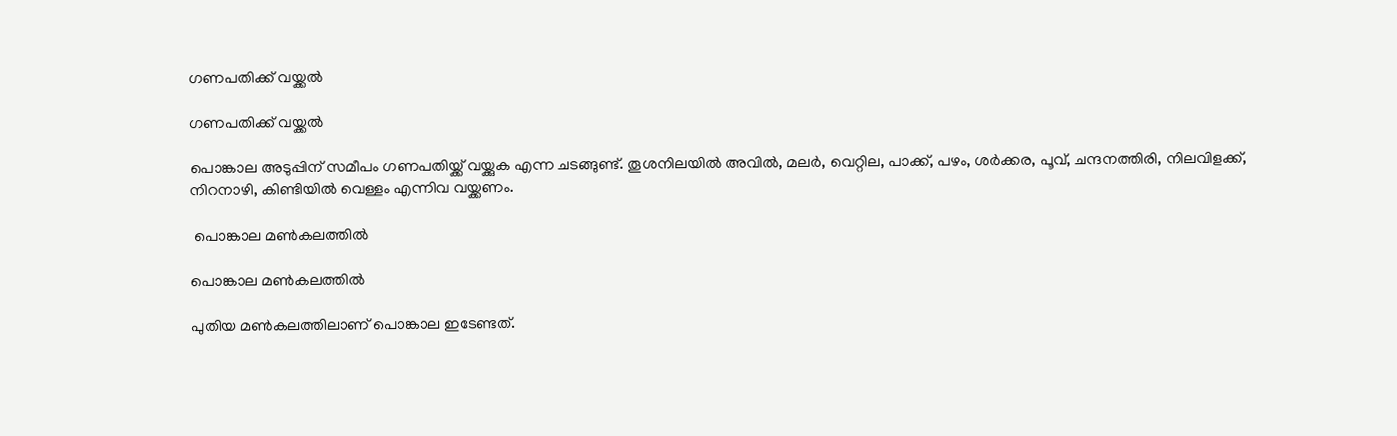ഗണപതിക്ക് വയ്ക്കല്‍

ഗണപതിക്ക് വയ്ക്കല്‍

പൊങ്കാല അടുപ്പിന് സമീപം ഗണപതിയ്ക്ക് വയ്ക്കുക എന്ന ചടങ്ങുണ്ട്. തൂശനിലയില്‍ അവില്‍, മലര്‍, വെറ്റില, പാക്ക്, പഴം, ശര്‍ക്കര, പൂവ്, ചന്ദനത്തിരി, നിലവിളക്ക്, നിറനാഴി, കിണ്ടിയില്‍ വെള്ളം എന്നിവ വയ്ക്കണം.

 പൊങ്കാല മണ്‍കലത്തില്‍

പൊങ്കാല മണ്‍കലത്തില്‍

പുതിയ മണ്‍കലത്തിലാണ് പൊങ്കാല ഇടേണ്ടത്.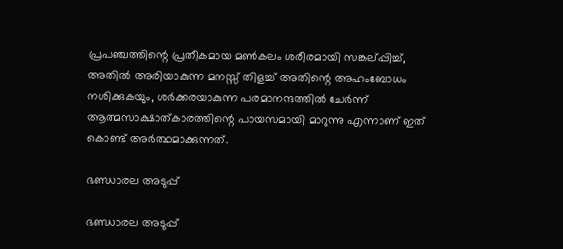പ്രപഞ്ചത്തിന്റെ പ്രതീകമായ മണ്‍കലം ശരീരമായി സങ്കല്പ്പിച്ച്, അതില്‍ അരിയാകുന്ന മനസ്സ് തിളച്ച് അതിന്റെ അഹംബോധം നശിക്കുകയും, ശര്‍ക്കരയാകുന്ന പരമാനന്ദത്തില്‍ ചേര്‍ന്ന് ആത്മസാക്ഷാത്കാരത്തിന്റെ പായസമായി മാറുന്നു എന്നാണ് ഇത് കൊണ്ട് അര്‍ത്ഥമാക്കുന്നത്.

ഭണ്ഡാരല അടുപ്പ്

ഭണ്ഡാരല അടുപ്പ്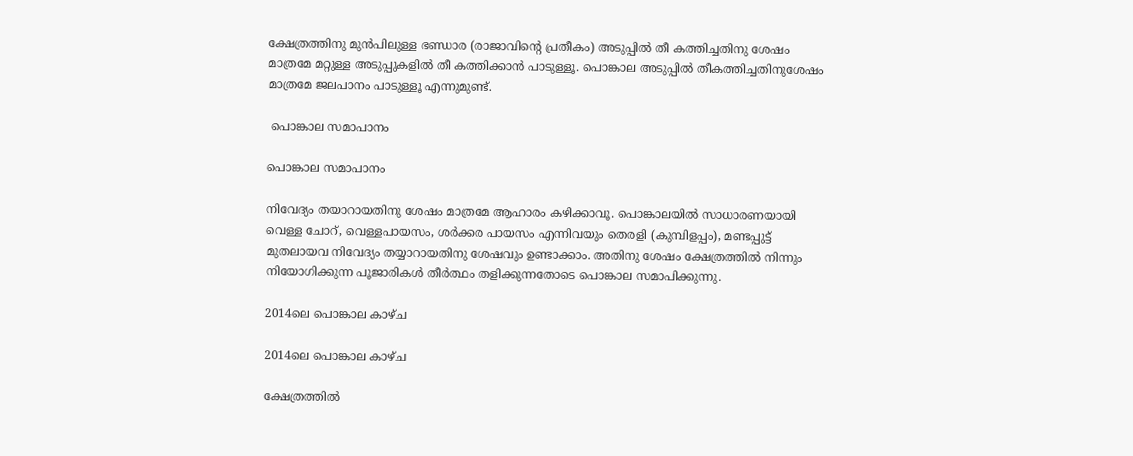ക്ഷേത്രത്തിനു മുന്‍പിലുള്ള ഭണ്ഡാര (രാജാവിന്റെ പ്രതീകം) അടുപ്പില്‍ തീ കത്തിച്ചതിനു ശേഷം മാത്രമേ മറ്റുള്ള അടുപ്പുകളില്‍ തീ കത്തിക്കാന്‍ പാടുള്ളൂ. പൊങ്കാല അടുപ്പില്‍ തീകത്തിച്ചതിനുശേഷം മാത്രമേ ജലപാനം പാടുള്ളൂ എന്നുമുണ്ട്.

 പൊങ്കാല സമാപാനം

പൊങ്കാല സമാപാനം

നിവേദ്യം തയാറായതിനു ശേഷം മാത്രമേ ആഹാരം കഴിക്കാവൂ. പൊങ്കാലയില്‍ സാധാരണയായി വെള്ള ചോറ്, വെള്ളപായസം, ശര്‍ക്കര പായസം എന്നിവയും തെരളി (കുമ്പിളപ്പം), മണ്ടപ്പുട്ട് മുതലായവ നിവേദ്യം തയ്യാറായതിനു ശേഷവും ഉണ്ടാക്കാം. അതിനു ശേഷം ക്ഷേത്രത്തില്‍ നിന്നും നിയോഗിക്കുന്ന പൂജാരികള്‍ തീര്‍ത്ഥം തളിക്കുന്നതോടെ പൊങ്കാല സമാപിക്കുന്നു.

2014ലെ പൊങ്കാല കാഴ്ച

2014ലെ പൊങ്കാല കാഴ്ച

ക്ഷേത്രത്തില്‍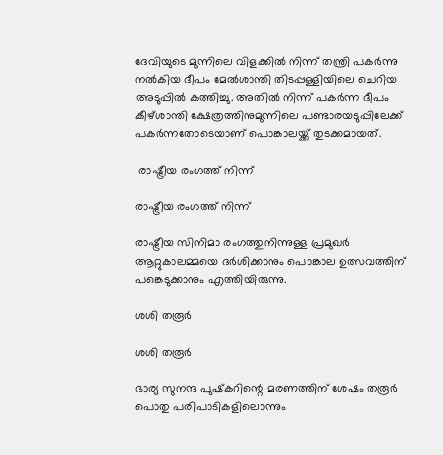ദേവിയുടെ മുന്നിലെ വിളക്കില്‍ നിന്ന് തന്ത്രി പകര്‍ന്നു നല്‍കിയ ദീപം മേല്‍ശാന്തി തിടപ്പള്ളിയിലെ ചെറിയ അടുപ്പില്‍ കത്തിച്ചു. അതില്‍ നിന്ന് പകര്‍ന്ന ദീപം കീഴ്ശാന്തി ക്ഷേത്രത്തിനുമുന്നിലെ പണ്ടാരയടുപ്പിലേക്ക് പകര്‍ന്നതോടെയാണ് പൊങ്കാലയ്ക്ക് തുടക്കമായത്.

 രാഷ്ട്രീയ രംഗത്ത് നിന്ന്

രാഷ്ട്രീയ രംഗത്ത് നിന്ന്

രാഷ്ട്രീയ സിനിമാ രംഗത്തുനിന്നുള്ള പ്രമുഖര്‍ ആറ്റുകാലമ്മയെ ദര്‍ശിക്കാനും പൊങ്കാല ഉത്സവത്തിന് പങ്കെടുക്കാനും എത്തിയിരുന്നു.

ശശി തരൂര്‍

ശശി തരൂര്‍

ഭാര്യ സുനന്ദ പുഷ്‌കറിന്റെ മരണത്തിന് ശേഷം തരൂര്‍ പൊതു പരിപാടികളിലൊന്നും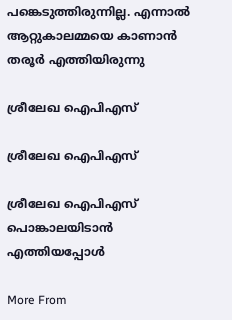പങ്കെടുത്തിരുന്നില്ല. എന്നാല്‍ ആറ്റുകാലമ്മയെ കാണാന്‍ തരൂര്‍ എത്തിയിരുന്നു

ശ്രീലേഖ ഐപിഎസ്

ശ്രീലേഖ ഐപിഎസ്

ശ്രീലേഖ ഐപിഎസ് പൊങ്കാലയിടാന്‍ എത്തിയപ്പോള്‍

More From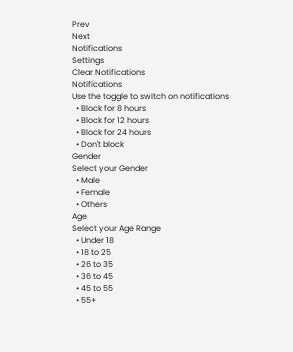Prev
Next
Notifications
Settings
Clear Notifications
Notifications
Use the toggle to switch on notifications
  • Block for 8 hours
  • Block for 12 hours
  • Block for 24 hours
  • Don't block
Gender
Select your Gender
  • Male
  • Female
  • Others
Age
Select your Age Range
  • Under 18
  • 18 to 25
  • 26 to 35
  • 36 to 45
  • 45 to 55
  • 55+